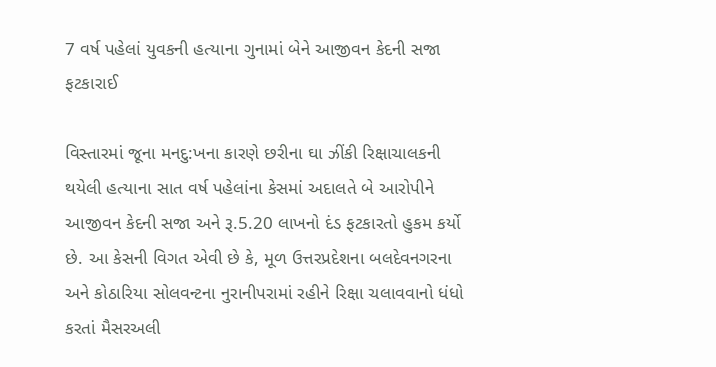7 વર્ષ પહેલાં યુવકની હત્યાના ગુનામાં બેને આજીવન કેદની સજા ફટકારાઈ

વિસ્તારમાં જૂના મનદુ:ખના કારણે છરીના ઘા ઝીંકી રિક્ષાચાલકની થયેલી હત્યાના સાત વર્ષ પહેલાંના કેસમાં અદાલતે બે આરોપીને આજીવન કેદની સજા અને રૂ.5.20 લાખનો દંડ ફટકારતો હુકમ કર્યો છે. આ કેસની વિગત એવી છે કે, મૂળ ઉત્તરપ્રદેશના બલદેવનગરના અને કોઠારિયા સોલવન્ટના નુરાનીપરામાં રહીને રિક્ષા ચલાવવાનો ધંધો કરતાં મૈસરઅલી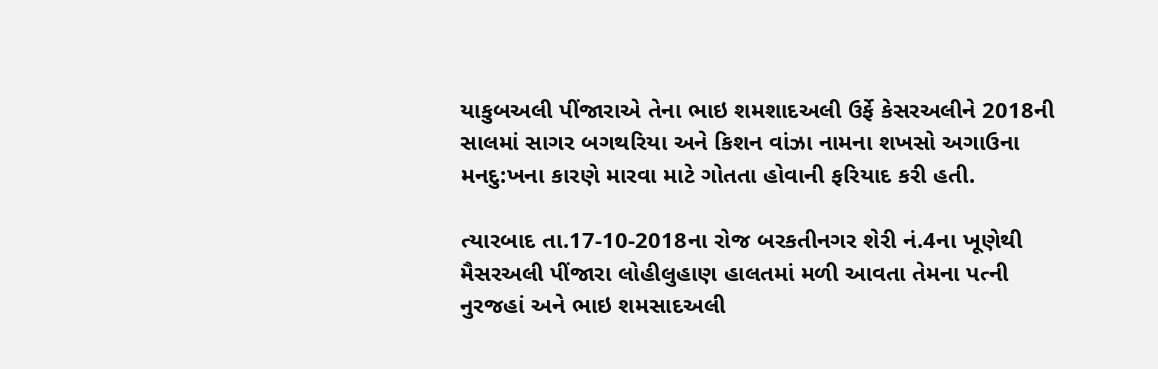યાકુબઅલી પીંજારાએ તેના ભાઇ શમશાદઅલી ઉર્ફે કેસરઅલીને 2018ની સાલમાં સાગર બગથરિયા અને કિશન વાંઝા નામના શખસો અગાઉના મનદુ:ખના કારણે મારવા માટે ગોતતા હોવાની ફરિયાદ કરી હતી.

ત્યારબાદ તા.17-10-2018ના રોજ બરકતીનગર શેરી નં.4ના ખૂણેથી મૈસરઅલી પીંજારા લોહીલુહાણ હાલતમાં મળી આવતા તેમના પત્ની નુરજહાં અને ભાઇ શમસાદઅલી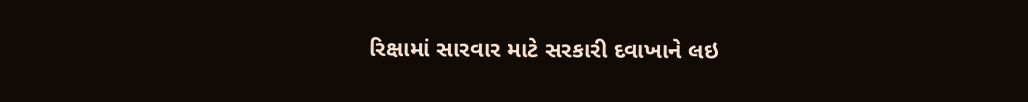રિક્ષામાં સારવાર માટે સરકારી દવાખાને લઇ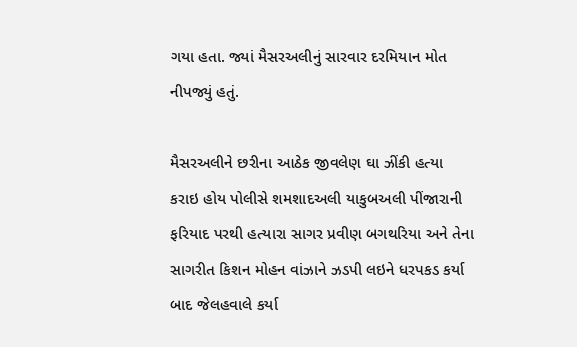ગયા હતા. જ્યાં મૈસરઅલીનું સારવાર દરમિયાન મોત નીપજ્યું હતું.

મૈસરઅલીને છરીના આઠેક જીવલેણ ઘા ઝીંકી હત્યા કરાઇ હોય પોલીસે શમશાદઅલી યાકુબઅલી પીંજારાની ફરિયાદ પરથી હત્યારા સાગર પ્રવીણ બગથરિયા અને તેના સાગરીત કિશન મોહન વાંઝાને ઝડપી લઇને ધરપકડ કર્યા બાદ જેલહવાલે કર્યા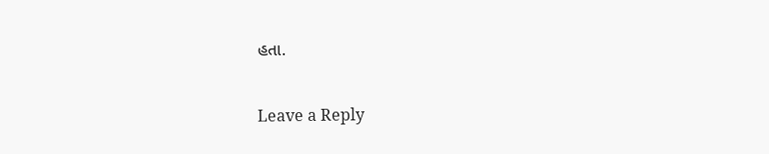હતા.

Leave a Reply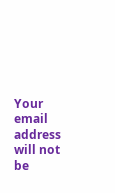Your email address will not be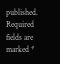published. Required fields are marked *